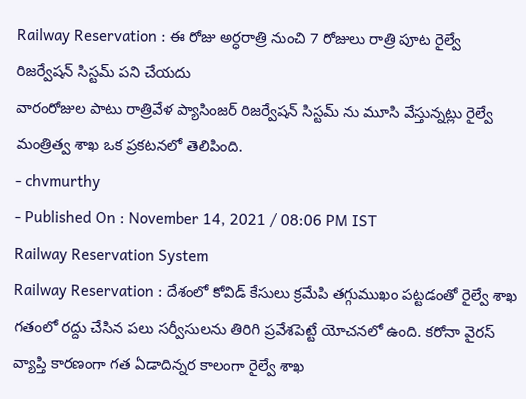Railway Reservation : ఈ రోజు అర్ధరాత్రి నుంచి 7 రోజులు రాత్రి పూట రైల్వే రిజర్వేషన్ సిస్టమ్ పని చేయదు
వారంరోజుల పాటు రాత్రివేళ ప్యాసింజర్ రిజర్వేషన్ సిస్టమ్ ను మూసి వేస్తున్నట్లు రైల్వే మంత్రిత్వ శాఖ ఒక ప్రకటనలో తెలిపింది.
- chvmurthy
- Published On : November 14, 2021 / 08:06 PM IST
Railway Reservation System
Railway Reservation : దేశంలో కోవిడ్ కేసులు క్రమేపి తగ్గుముఖం పట్టడంతో రైల్వే శాఖ గతంలో రద్దు చేసిన పలు సర్వీసులను తిరిగి ప్రవేశపెట్టే యోచనలో ఉంది. కరోనా వైరస్ వ్యాప్తి కారణంగా గత ఏడాదిన్నర కాలంగా రైల్వే శాఖ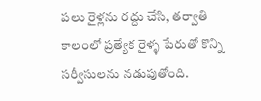పలు రైళ్లను రద్దు చేసి, తర్వాతి కాలంలో ప్రత్యేక రైళ్ళ పేరుతో కొన్ని సర్వీసులను నడుపుతోంది.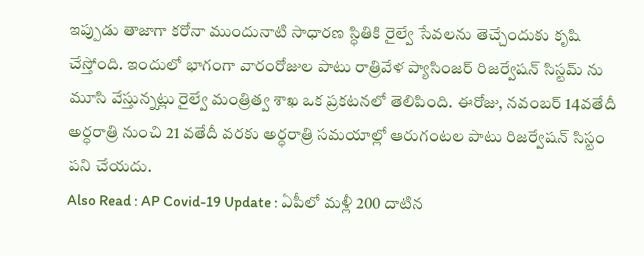ఇప్పుడు తాజాగా కరోనా ముందునాటి సాధారణ స్ధితికి రైల్వే సేవలను తెచ్చేందుకు కృషి చేస్తోంది. ఇందులో భాగంగా వారంరోజుల పాటు రాత్రివేళ ప్యాసింజర్ రిజర్వేషన్ సిస్టమ్ ను మూసి వేస్తున్నట్లు రైల్వే మంత్రిత్వ శాఖ ఒక ప్రకటనలో తెలిపింది. ఈరోజు, నవంబర్ 14వతేదీ అర్ధరాత్రి నుంచి 21 వతేదీ వరకు అర్ధరాత్రి సమయాల్లో ఆరుగంటల పాటు రిజర్వేషన్ సిస్టం పని చేయదు.
Also Read : AP Covid-19 Update : ఏపీలో మళ్లీ 200 దాటిన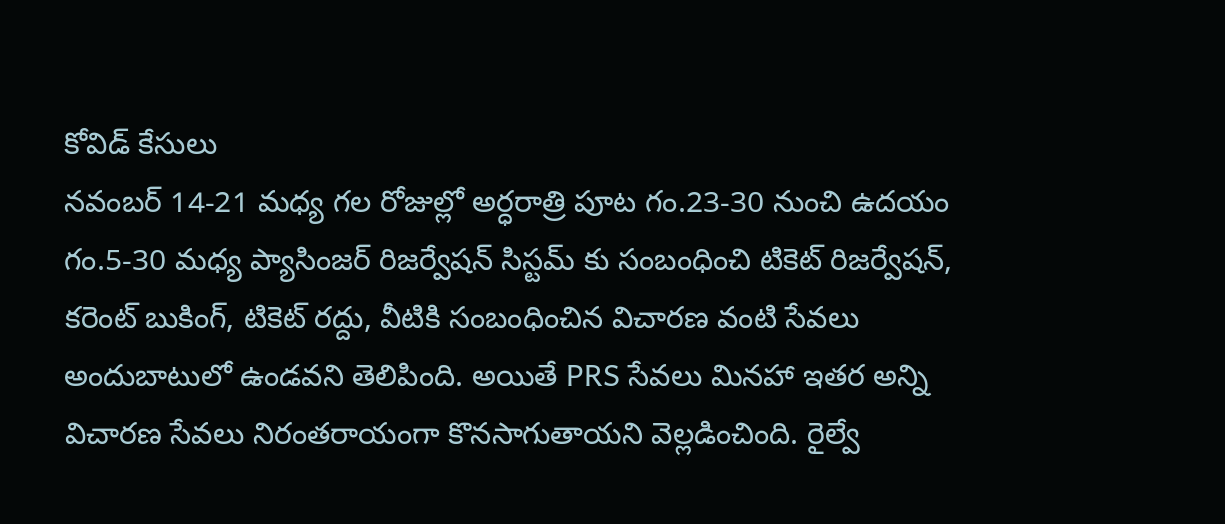కోవిడ్ కేసులు
నవంబర్ 14-21 మధ్య గల రోజుల్లో అర్ధరాత్రి పూట గం.23-30 నుంచి ఉదయం గం.5-30 మధ్య ప్యాసింజర్ రిజర్వేషన్ సిస్టమ్ కు సంబంధించి టికెట్ రిజర్వేషన్, కరెంట్ బుకింగ్, టికెట్ రద్దు, వీటికి సంబంధించిన విచారణ వంటి సేవలు అందుబాటులో ఉండవని తెలిపింది. అయితే PRS సేవలు మినహా ఇతర అన్ని విచారణ సేవలు నిరంతరాయంగా కొనసాగుతాయని వెల్లడించింది. రైల్వే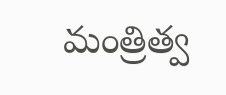మంత్రిత్వ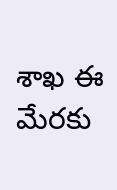శాఖ ఈ మేరకు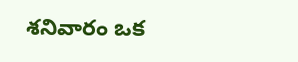శనివారం ఒక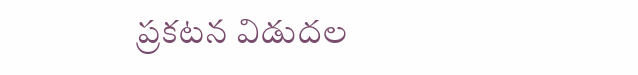ప్రకటన విడుదల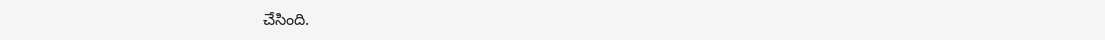చేసింది.